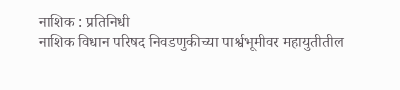नाशिक : प्रतिनिधी
नाशिक विधान परिषद निवडणुकीच्या पार्श्वभूमीवर महायुतीतील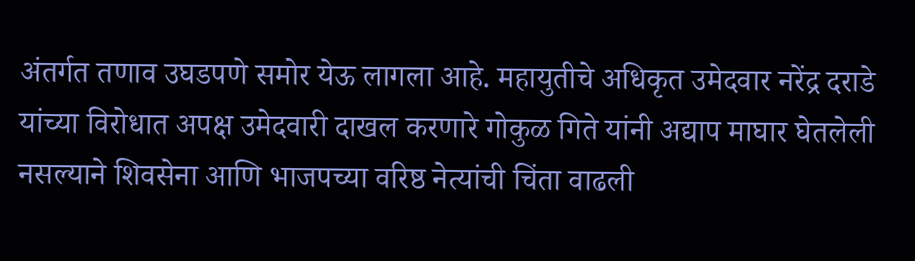अंतर्गत तणाव उघडपणे समोर येऊ लागला आहे. महायुतीचे अधिकृत उमेदवार नरेंद्र दराडे यांच्या विरोधात अपक्ष उमेदवारी दाखल करणारे गोकुळ गिते यांनी अद्याप माघार घेतलेली नसल्याने शिवसेना आणि भाजपच्या वरिष्ठ नेत्यांची चिंता वाढली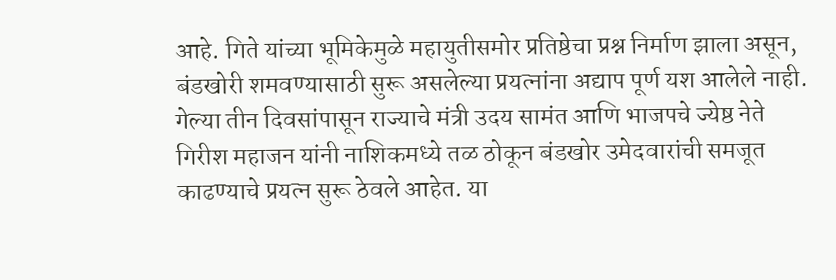आहे. गिते यांच्या भूमिकेमुळे महायुतीसमोर प्रतिष्ठेचा प्रश्न निर्माण झाला असून, बंडखोरी शमवण्यासाठी सुरू असलेल्या प्रयत्नांना अद्याप पूर्ण यश आलेले नाही.
गेल्या तीन दिवसांपासून राज्याचे मंत्री उदय सामंत आणि भाजपचे ज्येष्ठ नेते गिरीश महाजन यांनी नाशिकमध्ये तळ ठोकून बंडखोर उमेदवारांची समजूत काढण्याचे प्रयत्न सुरू ठेवले आहेत. या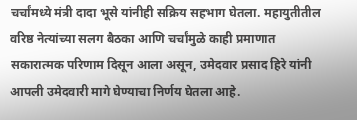चर्चांमध्ये मंत्री दादा भूसे यांनीही सक्रिय सहभाग घेतला. महायुतीतील वरिष्ठ नेत्यांच्या सलग बैठका आणि चर्चांमुळे काही प्रमाणात सकारात्मक परिणाम दिसून आला असून, उमेदवार प्रसाद हिरे यांनी आपली उमेदवारी मागे घेण्याचा निर्णय घेतला आहे.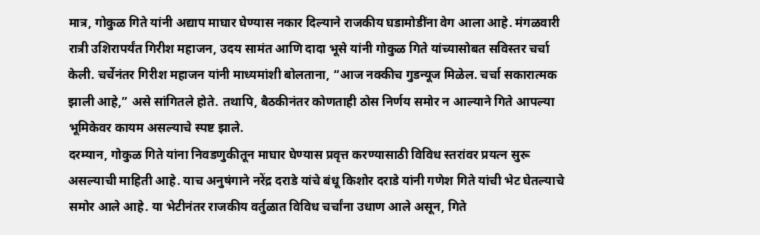मात्र, गोकुळ गिते यांनी अद्याप माघार घेण्यास नकार दिल्याने राजकीय घडामोडींना वेग आला आहे. मंगळवारी रात्री उशिरापर्यंत गिरीश महाजन, उदय सामंत आणि दादा भूसे यांनी गोकुळ गिते यांच्यासोबत सविस्तर चर्चा केली. चर्चेनंतर गिरीश महाजन यांनी माध्यमांशी बोलताना, “आज नक्कीच गुडन्यूज मिळेल. चर्चा सकारात्मक झाली आहे,” असे सांगितले होते. तथापि, बैठकीनंतर कोणताही ठोस निर्णय समोर न आल्याने गिते आपल्या भूमिकेवर कायम असल्याचे स्पष्ट झाले.
दरम्यान, गोकुळ गिते यांना निवडणुकीतून माघार घेण्यास प्रवृत्त करण्यासाठी विविध स्तरांवर प्रयत्न सुरू असल्याची माहिती आहे. याच अनुषंगाने नरेंद्र दराडे यांचे बंधू किशोर दराडे यांनी गणेश गिते यांची भेट घेतल्याचे समोर आले आहे. या भेटीनंतर राजकीय वर्तुळात विविध चर्चांना उधाण आले असून, गिते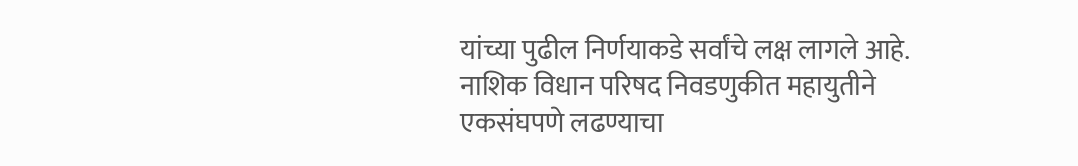यांच्या पुढील निर्णयाकडे सर्वांचे लक्ष लागले आहे.
नाशिक विधान परिषद निवडणुकीत महायुतीने एकसंघपणे लढण्याचा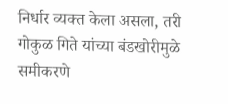निर्धार व्यक्त केला असला, तरी गोकुळ गिते यांच्या बंडखोरीमुळे समीकरणे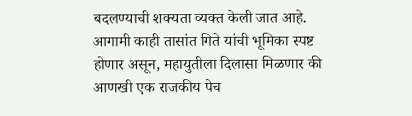बदलण्याची शक्यता व्यक्त केली जात आहे. आगामी काही तासांत गिते यांची भूमिका स्पष्ट होणार असून, महायुतीला दिलासा मिळणार की आणखी एक राजकीय पेच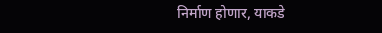निर्माण होणार, याकडे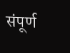संपूर्ण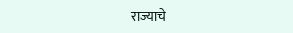राज्याचे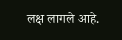लक्ष लागले आहे.